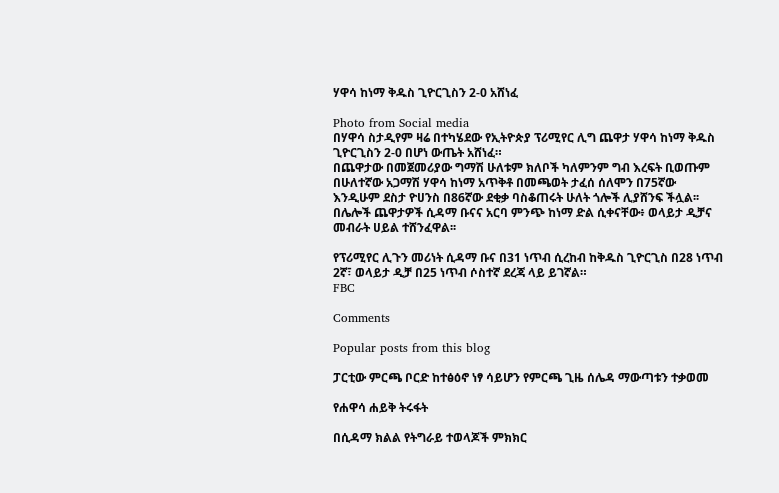ሃዋሳ ከነማ ቅዱስ ጊዮርጊስን 2-0 አሸነፈ

Photo from Social media
በሃዋሳ ስታዲየም ዛሬ በተካሄደው የኢትዮጵያ ፕሪሚየር ሊግ ጨዋታ ሃዋሳ ከነማ ቅዱስ ጊዮርጊስን 2-0 በሆነ ውጤት አሸነፈ።
በጨዋታው በመጀመሪያው ግማሽ ሁለቱም ክለቦች ካለምንም ግብ እረፍት ቢወጡም በሁለተኛው አጋማሽ ሃዋሳ ከነማ አጥቅቶ በመጫወት ታፈሰ ሰለሞን በ75ኛው እንዲሁም ደስታ ዮሀንስ በ86ኛው ደቂቃ ባስቆጠሩት ሁለት ጎሎች ሊያሸንፍ ችሏል፡፡
በሌሎች ጨዋታዎች ሲዳማ ቡናና አርባ ምንጭ ከነማ ድል ሲቀናቸው፥ ወላይታ ዲቻና መብራት ሀይል ተሸንፈዋል፡፡

የፕሪሚየር ሊጉን መሪነት ሲዳማ ቡና በ31 ነጥብ ሲረከብ ከቅዱስ ጊዮርጊስ በ28 ነጥብ 2ኛ፣ ወላይታ ዲቻ በ25 ነጥብ ሶስተኛ ደረጃ ላይ ይገኛል።
FBC

Comments

Popular posts from this blog

ፓርቲው ምርጫ ቦርድ ከተፅዕኖ ነፃ ሳይሆን የምርጫ ጊዜ ሰሌዳ ማውጣቱን ተቃወመ

የሐዋሳ ሐይቅ ትሩፋት

በሲዳማ ክልል የትግራይ ተወላጆች ምክክር